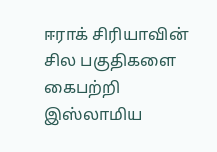ஈராக் சிரியாவின் சில பகுதிகளை கைபற்றி இஸ்லாமிய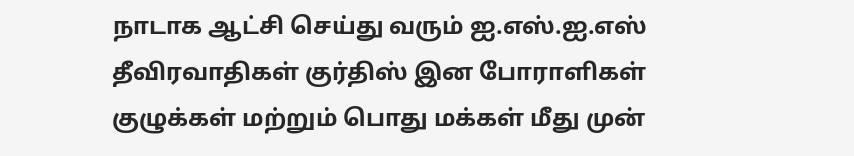நாடாக ஆட்சி செய்து வரும் ஐ.எஸ்.ஐ.எஸ் தீவிரவாதிகள் குர்திஸ் இன போராளிகள் குழுக்கள் மற்றும் பொது மக்கள் மீது முன்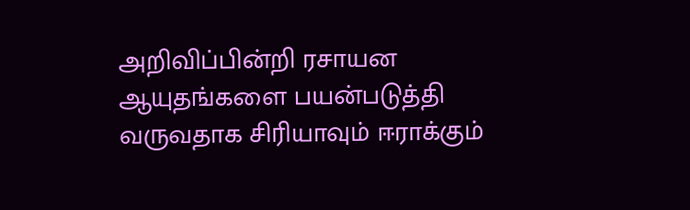அறிவிப்பின்றி ரசாயன ஆயுதங்களை பயன்படுத்தி வருவதாக சிரியாவும் ஈராக்கும்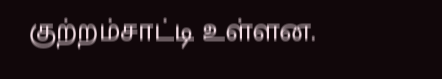குற்றம்சாட்டி உள்ளன.